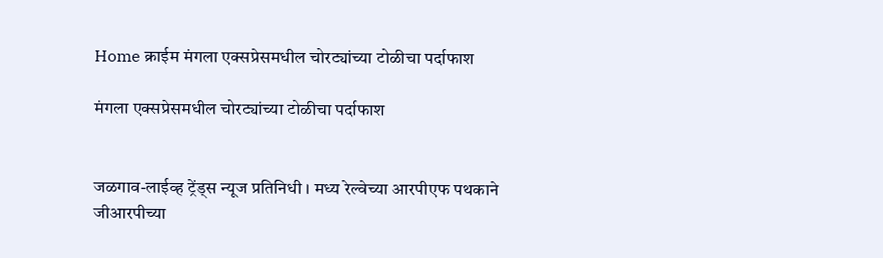Home क्राईम मंगला एक्सप्रेसमधील चोरट्यांच्या टोळीचा पर्दाफाश

मंगला एक्सप्रेसमधील चोरट्यांच्या टोळीचा पर्दाफाश


जळगाव-लाईव्ह ट्रेंड्स न्यूज प्रतिनिधी । मध्य रेल्वेच्या आरपीएफ पथकाने जीआरपीच्या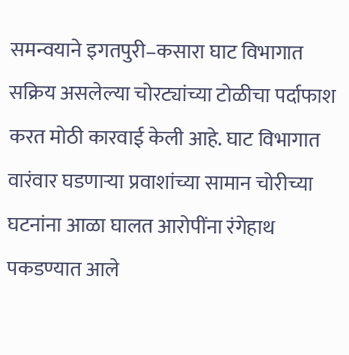समन्वयाने इगतपुरी–कसारा घाट विभागात सक्रिय असलेल्या चोरट्यांच्या टोळीचा पर्दाफाश करत मोठी कारवाई केली आहे. घाट विभागात वारंवार घडणाऱ्या प्रवाशांच्या सामान चोरीच्या घटनांना आळा घालत आरोपींना रंगेहाथ पकडण्यात आले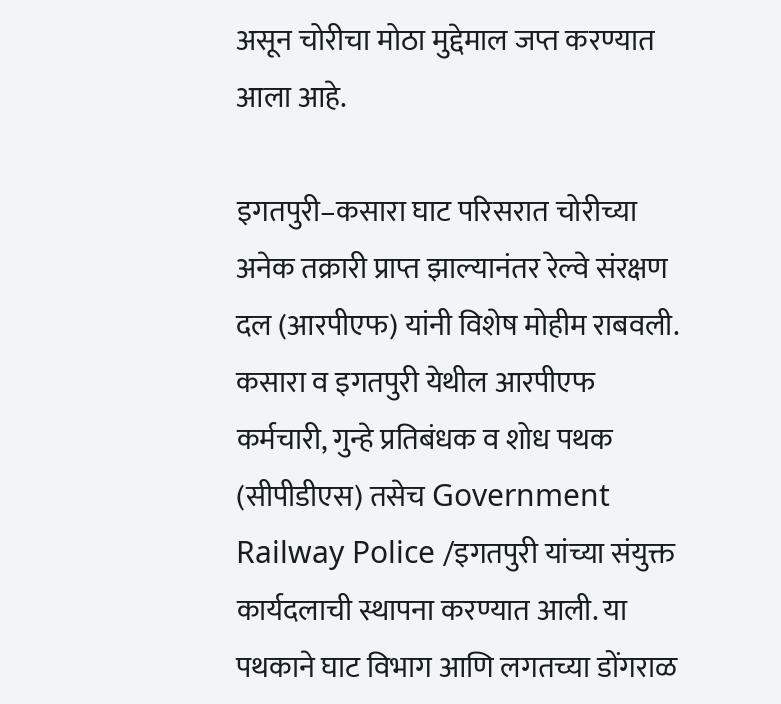असून चोरीचा मोठा मुद्देमाल जप्त करण्यात आला आहे.

इगतपुरी–कसारा घाट परिसरात चोरीच्या अनेक तक्रारी प्राप्त झाल्यानंतर रेल्वे संरक्षण दल (आरपीएफ) यांनी विशेष मोहीम राबवली. कसारा व इगतपुरी येथील आरपीएफ कर्मचारी, गुन्हे प्रतिबंधक व शोध पथक (सीपीडीएस) तसेच Government Railway Police /इगतपुरी यांच्या संयुक्त कार्यदलाची स्थापना करण्यात आली. या पथकाने घाट विभाग आणि लगतच्या डोंगराळ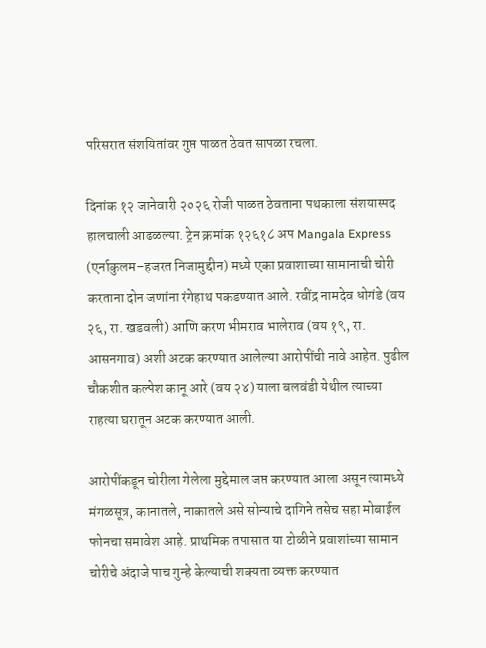परिसरात संशयितांवर गुप्त पाळत ठेवत सापळा रचला.

दिनांक १२ जानेवारी २०२६ रोजी पाळत ठेवताना पथकाला संशयास्पद हालचाली आढळल्या. ट्रेन क्रमांक १२६१८ अप Mangala Express (एर्नाकुलम–हजरत निजामुद्दीन) मध्ये एका प्रवाशाच्या सामानाची चोरी करताना दोन जणांना रंगेहाथ पकडण्यात आले. रवींद्र नामदेव धोगंडे (वय २६, रा. खडवली) आणि करण भीमराव भालेराव (वय १९, रा. आसनगाव) अशी अटक करण्यात आलेल्या आरोपींची नावे आहेत. पुढील चौकशीत कल्पेश कानू आरे (वय २४) याला बलवंडी येथील त्याच्या राहत्या घरातून अटक करण्यात आली.

आरोपींकडून चोरीला गेलेला मुद्देमाल जप्त करण्यात आला असून त्यामध्ये मंगळसूत्र, कानातले, नाकातले असे सोन्याचे दागिने तसेच सहा मोबाईल फोनचा समावेश आहे. प्राथमिक तपासात या टोळीने प्रवाशांच्या सामान चोरीचे अंदाजे पाच गुन्हे केल्याची शक्यता व्यक्त करण्यात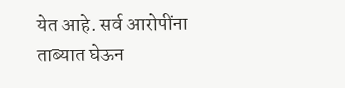येत आहे. सर्व आरोपींना ताब्यात घेऊन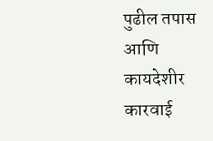पुढील तपास आणि कायदेशीर कारवाई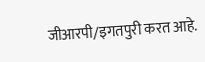जीआरपी/इगतपुरी करत आहे.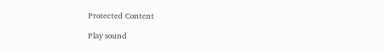Protected Content

Play sound